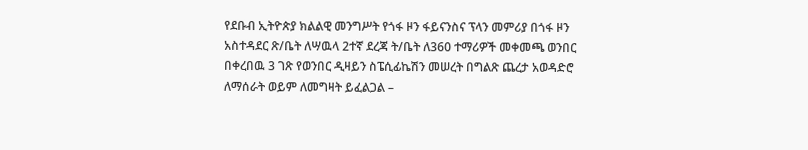የደቡብ ኢትዮጵያ ክልልዊ መንግሥት የጎፋ ዞን ፋይናንስና ፕላን መምሪያ በጎፋ ዞን አስተዳደር ጽ/ቤት ለሣዉላ 2ተኛ ደረጃ ት/ቤት ለ360 ተማሪዎች መቀመጫ ወንበር በቀረበዉ 3 ገጽ የወንበር ዲዛይን ስፔሲፊኬሽን መሠረት በግልጽ ጨረታ አወዳድሮ ለማሰራት ወይም ለመግዛት ይፈልጋል –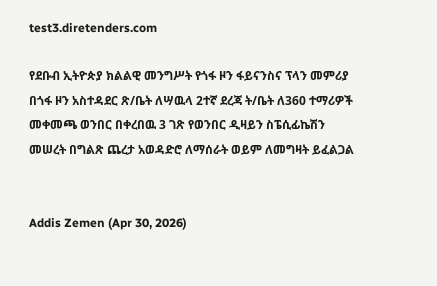test3.diretenders.com

የደቡብ ኢትዮጵያ ክልልዊ መንግሥት የጎፋ ዞን ፋይናንስና ፕላን መምሪያ በጎፋ ዞን አስተዳደር ጽ/ቤት ለሣዉላ 2ተኛ ደረጃ ት/ቤት ለ360 ተማሪዎች መቀመጫ ወንበር በቀረበዉ 3 ገጽ የወንበር ዲዛይን ስፔሲፊኬሽን መሠረት በግልጽ ጨረታ አወዳድሮ ለማሰራት ወይም ለመግዛት ይፈልጋል


Addis Zemen (Apr 30, 2026)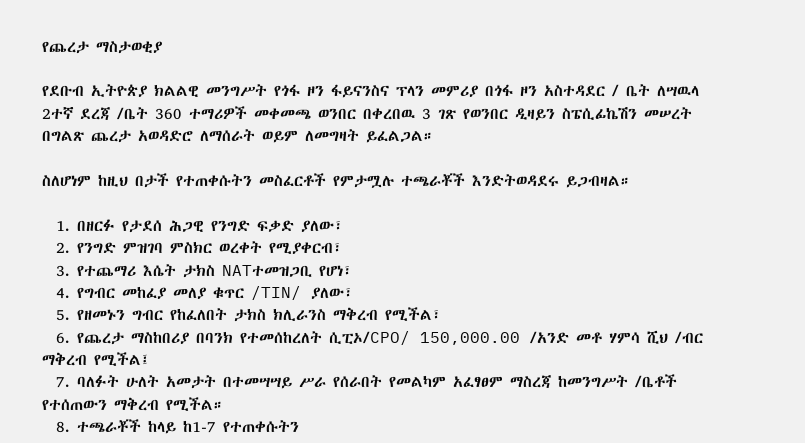የጨረታ ማስታወቂያ

የደቡብ ኢትዮጵያ ክልልዊ መንግሥት የጎፋ ዞን ፋይናንስና ፕላን መምሪያ በጎፋ ዞን አስተዳደር / ቤት ለሣዉላ 2ተኛ ደረጃ /ቤት 360 ተማሪዎች መቀመጫ ወንበር በቀረበዉ 3 ገጽ የወንበር ዲዛይን ስፔሲፊኬሽን መሠረት በግልጽ ጨረታ አወዳድሮ ለማሰራት ወይም ለመግዛት ይፈልጋል።

ስለሆነም ከዚህ በታች የተጠቀሱትን መስፈርቶች የምታሟሉ ተጫራቾች እንድትወዳደሩ ይጋብዛል።

  1. በዘርፉ የታደሰ ሕጋዊ የንግድ ፍቃድ ያለው፣
  2. የንግድ ምዝገባ ምስክር ወረቀት የሚያቀርብ፣
  3. የተጨማሪ እሴት ታክስ NATተመዝጋቢ የሆነ፣
  4. የግብር መከፈያ መለያ ቁጥር /TIN/ ያለው፣
  5. የዘመኑን ግብር የከፈለበት ታክስ ክሊራንስ ማቅረብ የሚችል፣
  6. የጨረታ ማስከበሪያ በባንክ የተመሰከረለት ሲፒኦ/CPO/ 150,000.00 /አንድ መቶ ሃምሳ ሺህ /ብር ማቅረብ የሚችል፤
  7. ባለፉት ሁለት አመታት በተመሣሣይ ሥራ የሰራበት የመልካም አፈፃፀም ማስረጃ ከመንግሥት /ቤቶች የተሰጠውን ማቅረብ የሚችል።
  8. ተጫራቾች ከላይ ከ1-7 የተጠቀሱትን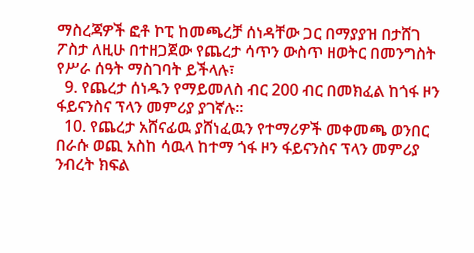ማስረጃዎች ፎቶ ኮፒ ከመጫረቻ ሰነዳቸው ጋር በማያያዝ በታሸገ ፖስታ ለዚሁ በተዘጋጀው የጨረታ ሳጥን ውስጥ ዘወትር በመንግስት የሥራ ሰዓት ማስገባት ይችላሉ፣
  9. የጨረታ ሰነዱን የማይመለስ ብር 200 ብር በመክፈል ከጎፋ ዞን ፋይናንስና ፕላን መምሪያ ያገኛሉ።
  10. የጨረታ አሸናፊዉ ያሸነፈዉን የተማሪዎች መቀመጫ ወንበር በራሱ ወጪ አስከ ሳዉላ ከተማ ጎፋ ዞን ፋይናንስና ፕላን መምሪያ ንብረት ክፍል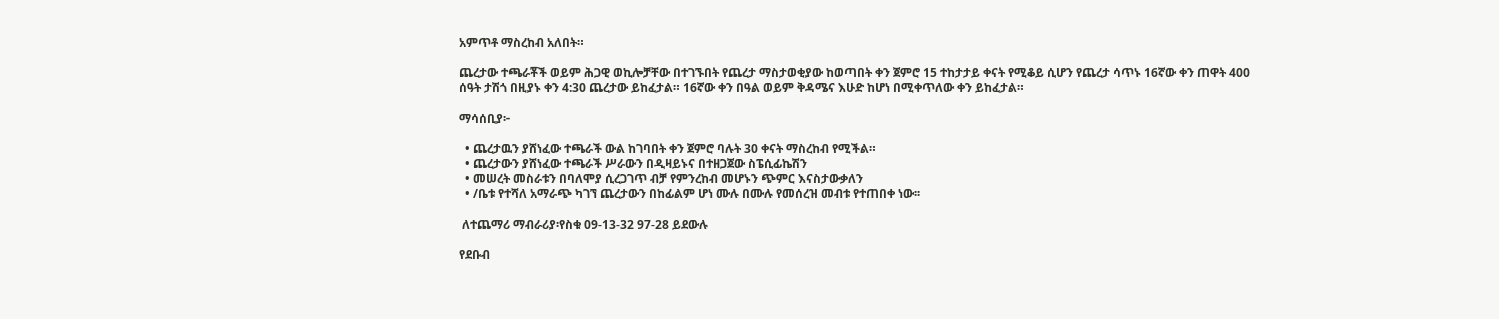አምጥቶ ማስረከብ አለበት።

ጨረታው ተጫራቾች ወይም ሕጋዊ ወኪሎቻቸው በተገኙበት የጨረታ ማስታወቂያው ከወጣበት ቀን ጀምሮ 15 ተከታታይ ቀናት የሚቆይ ሲሆን የጨረታ ሳጥኑ 16ኛው ቀን ጠዋት 400 ሰዓት ታሽጎ በዚያኑ ቀን 4:30 ጨረታው ይከፈታል። 16ኛው ቀን በዓል ወይም ቅዳሜና እሁድ ከሆነ በሚቀጥለው ቀን ይከፈታል።

ማሳሰቢያ፦

  • ጨረታዉን ያሸነፈው ተጫራች ውል ከገባበት ቀን ጀምሮ ባሉት 30 ቀናት ማስረከብ የሚችል።
  • ጨረታውን ያሸነፈው ተጫራች ሥራውን በዲዛይኑና በተዘጋጀው ስፔሲፊኬሽን
  • መሠረት መስራቱን በባለሞያ ሲረጋገጥ ብቻ የምንረከብ መሆኑን ጭምር እናስታውቃለን
  • /ቤቱ የተሻለ አማራጭ ካገኘ ጨረታውን በከፊልም ሆነ ሙሉ በሙሉ የመሰረዝ መብቱ የተጠበቀ ነው፡፡

 ለተጨማሪ ማብራሪያ፡የስቁ 09-13-32 97-28 ይደውሉ

የደቡብ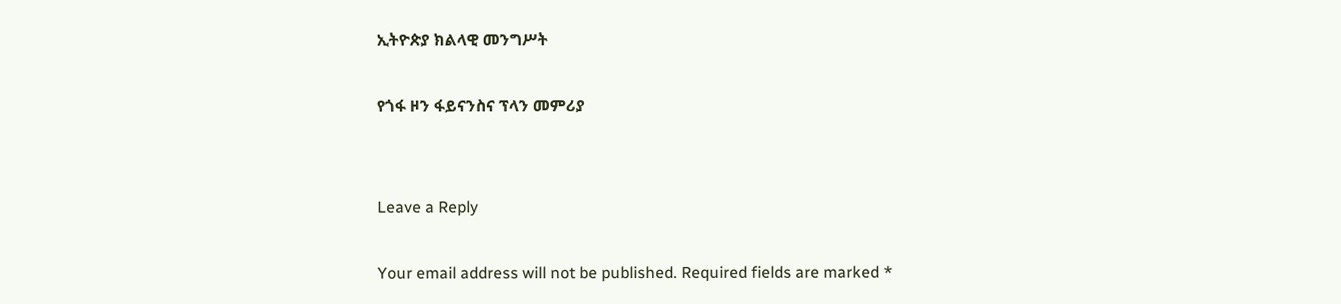ኢትዮጵያ ክልላዊ መንግሥት

የጎፋ ዞን ፋይናንስና ፕላን መምሪያ


Leave a Reply

Your email address will not be published. Required fields are marked *